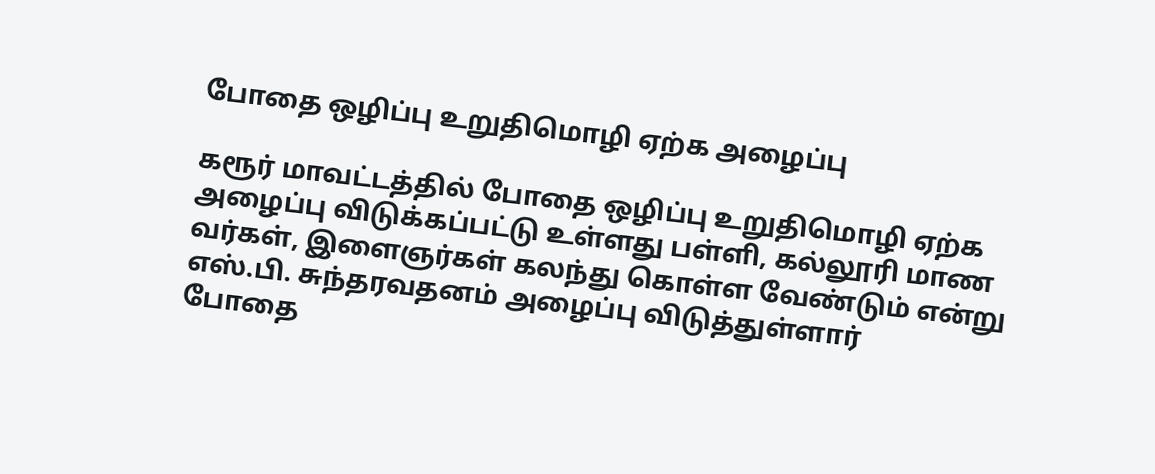போதை ஒழிப்பு உறுதிமொழி ஏற்க அழைப்பு

கரூர் மாவட்டத்தில் போதை ஒழிப்பு உறுதிமொழி ஏற்க அழைப்பு விடுக்கப்பட்டு உள்ளது பள்ளி, கல்லூரி மாண வர்கள், இளைஞர்கள் கலந்து கொள்ள வேண்டும் என்று எஸ்.பி. சுந்தரவதனம் அழைப்பு விடுத்துள்ளார்
போதை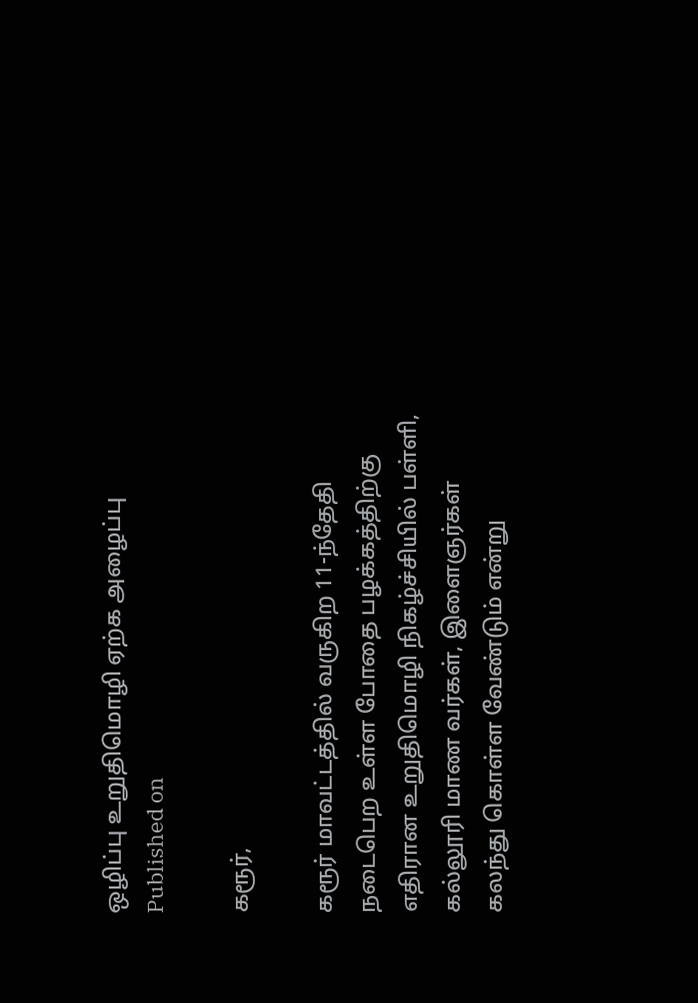ஒழிப்பு உறுதிமொழி ஏற்க அழைப்பு
Published on

கரூர்,

கரூர் மாவட்டத்தில் வருகிற 11-ந்தேதி நடைபெற உள்ள போதை பழக்கத்திற்கு எதிரான உறுதிமொழி நிகழ்ச்சியில் பள்ளி, கல்லூரி மாண வர்கள், இளைஞர்கள் கலந்து கொள்ள வேண்டும் என்று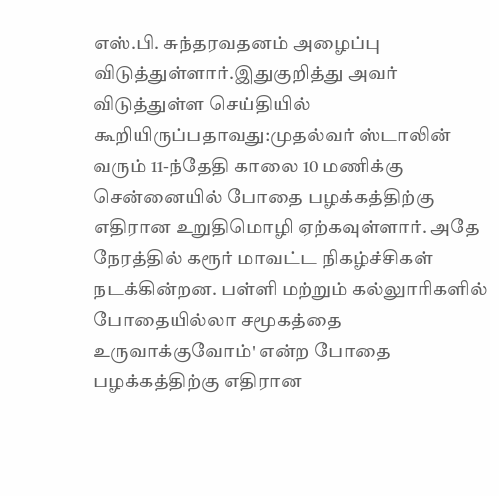எஸ்.பி. சுந்தரவதனம் அழைப்பு விடுத்துள்ளார்.இதுகுறித்து அவர் விடுத்துள்ள செய்தியில் கூறியிருப்பதாவது:முதல்வர் ஸ்டாலின் வரும் 11-ந்தேதி காலை 10 மணிக்கு சென்னையில் போதை பழக்கத்திற்கு எதிரான உறுதிமொழி ஏற்கவுள்ளார். அதே நேரத்தில் கரூர் மாவட்ட நிகழ்ச்சிகள் நடக்கின்றன. பள்ளி மற்றும் கல்லுாரிகளில் போதையில்லா சமூகத்தை உருவாக்குவோம்' என்ற போதை பழக்கத்திற்கு எதிரான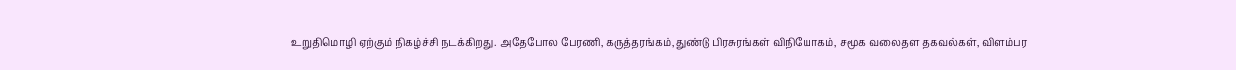உறுதிமொழி ஏற்கும் நிகழ்ச்சி நடக்கிறது. அதேபோல பேரணி, கருத்தரங்கம்,துண்டு பிரசுரங்கள் விநியோகம், சமூக வலைதள தகவல்கள், விளம்பர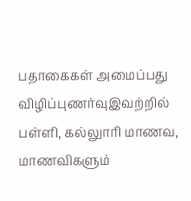பதாகைகள் அமைப்பது விழிப்புணர்வுஇவற்றில் பள்ளி, கல்லுாரி மாணவ, மாணவிகளும்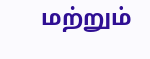மற்றும்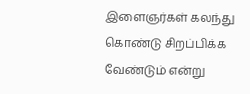இளைஞர்கள் கலந்து கொண்டு சிறப்பிக்க வேண்டும் என்று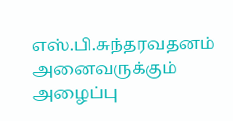எஸ்.பி.சுந்தரவதனம் அனைவருக்கும் அழைப்பு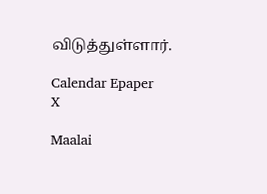விடுத்துள்ளார்.

Calendar Epaper
X

Maalai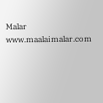Malar
www.maalaimalar.com